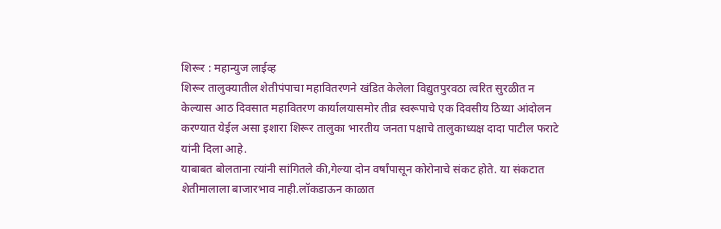शिरूर : महान्युज लाईव्ह
शिरूर तालुक्यातील शेतीपंपाचा महावितरणने खंडित केलेला विद्युतपुरवठा त्वरित सुरळीत न केल्यास आठ दिवसात महावितरण कार्यालयासमोर तीव्र स्वरूपाचे एक दिवसीय ठिय्या आंदोलन करण्यात येईल असा इशारा शिरूर तालुका भारतीय जनता पक्षाचे तालुकाध्यक्ष दादा पाटील फराटे यांनी दिला आहे.
याबाबत बोलताना त्यांनी सांगितले की,गेल्या दोन वर्षांपासून कोरोनाचे संकट होते. या संकटात शेतीमालाला बाजारभाव नाही.लॉकडाऊन काळात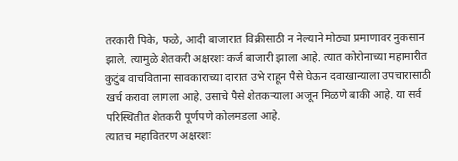तरकारी पिके, फळे, आदी बाजारात विक्रीसाठी न नेल्याने मोठ्या प्रमाणावर नुकसान झाले. त्यामुळे शेतकरी अक्षरशः कर्ज बाजारी झाला आहे. त्यात कोरोनाच्या महामारीत कुटुंब वाचविताना सावकाराच्या दारात उभे राहून पैसे घेऊन दवाखान्याला उपचारासाठी खर्च करावा लागला आहे. उसाचे पैसे शेतकऱ्याला अजून मिळणे बाकी आहे. या सर्व परिस्थितीत शेतकरी पूर्णपणे कोलमडला आहे.
त्यातच महावितरण अक्षरशः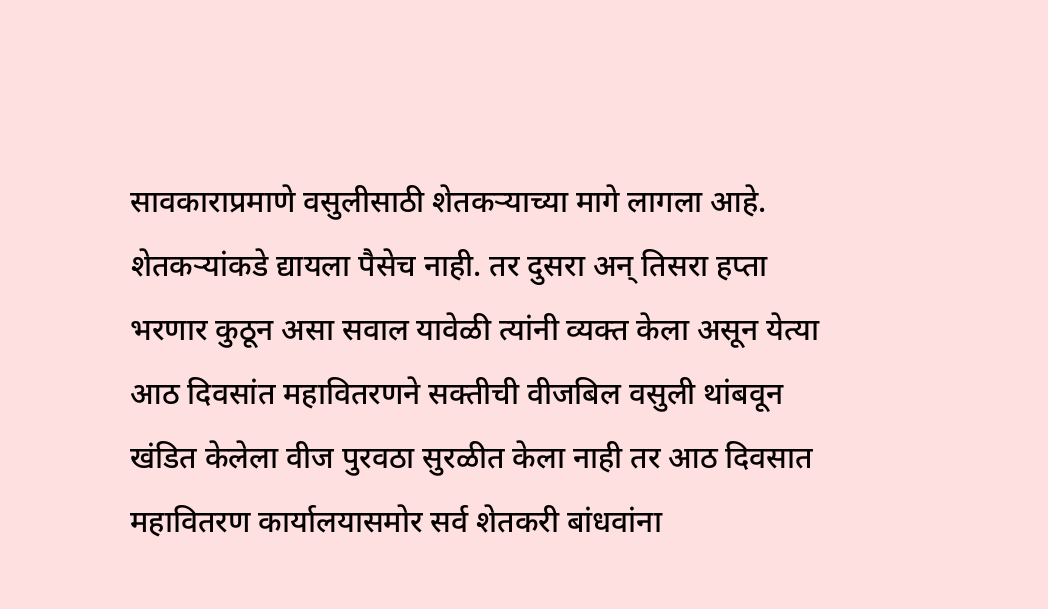सावकाराप्रमाणे वसुलीसाठी शेतकऱ्याच्या मागे लागला आहे. शेतकऱ्यांकडे द्यायला पैसेच नाही. तर दुसरा अन् तिसरा हप्ता भरणार कुठून असा सवाल यावेळी त्यांनी व्यक्त केला असून येत्या आठ दिवसांत महावितरणने सक्तीची वीजबिल वसुली थांबवून खंडित केलेला वीज पुरवठा सुरळीत केला नाही तर आठ दिवसात महावितरण कार्यालयासमोर सर्व शेतकरी बांधवांना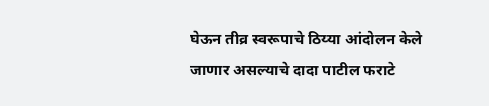घेऊन तीव्र स्वरूपाचे ठिय्या आंदोलन केले जाणार असल्याचे दादा पाटील फराटे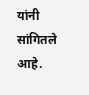यांनी सांगितले आहे.